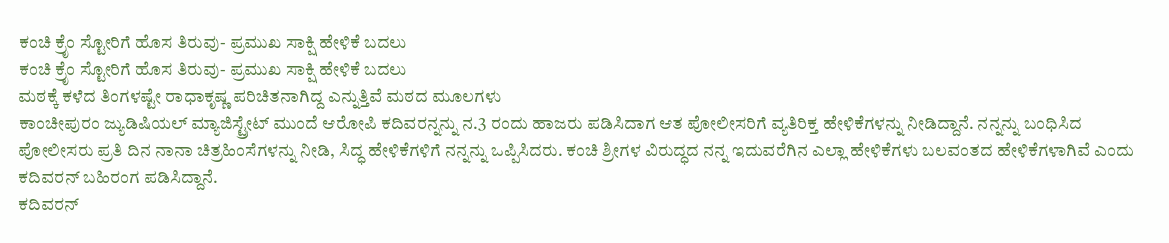ಕಂಚಿ ಕ್ರೆೃಂ ಸ್ಟೋರಿಗೆ ಹೊಸ ತಿರುವು- ಪ್ರಮುಖ ಸಾಕ್ಷಿ ಹೇಳಿಕೆ ಬದಲು
ಕಂಚಿ ಕ್ರೆೃಂ ಸ್ಟೋರಿಗೆ ಹೊಸ ತಿರುವು- ಪ್ರಮುಖ ಸಾಕ್ಷಿ ಹೇಳಿಕೆ ಬದಲು
ಮಠಕ್ಕೆ ಕಳೆದ ತಿಂಗಳಷ್ಟೇ ರಾಧಾಕೃಷ್ಣ ಪರಿಚಿತನಾಗಿದ್ದ ಎನ್ನುತ್ತಿವೆ ಮಠದ ಮೂಲಗಳು
ಕಾಂಚೀಪುರಂ ಜ್ಯುಡಿಷಿಯಲ್ ಮ್ಯಾಜಿಸ್ಟ್ರೇಟ್ ಮುಂದೆ ಆರೋಪಿ ಕದಿವರನ್ನನ್ನು ನ.3 ರಂದು ಹಾಜರು ಪಡಿಸಿದಾಗ ಆತ ಪೋಲೀಸರಿಗೆ ವ್ಯತಿರಿಕ್ತ ಹೇಳಿಕೆಗಳನ್ನು ನೀಡಿದ್ದಾನೆ. ನನ್ನನ್ನು ಬಂಧಿಸಿದ ಪೋಲೀಸರು ಪ್ರತಿ ದಿನ ನಾನಾ ಚಿತ್ರಹಿಂಸೆಗಳನ್ನು ನೀಡಿ, ಸಿದ್ಧ ಹೇಳಿಕೆಗಳಿಗೆ ನನ್ನನ್ನು ಒಪ್ಪಿಸಿದರು. ಕಂಚಿ ಶ್ರೀಗಳ ವಿರುದ್ಧದ ನನ್ನ ಇದುವರೆಗಿನ ಎಲ್ಲಾ ಹೇಳಿಕೆಗಳು ಬಲವಂತದ ಹೇಳಿಕೆಗಳಾಗಿವೆ ಎಂದು ಕದಿವರನ್ ಬಹಿರಂಗ ಪಡಿಸಿದ್ದಾನೆ.
ಕದಿವರನ್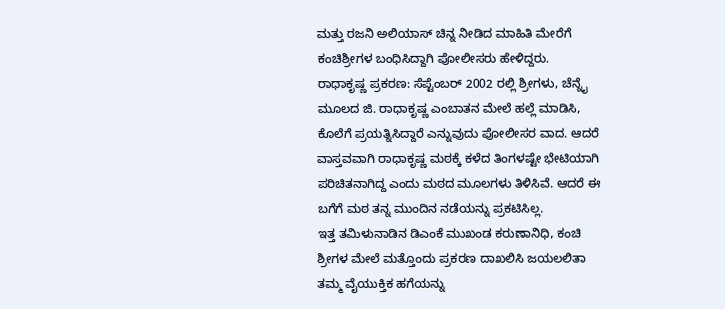ಮತ್ತು ರಜನಿ ಅಲಿಯಾಸ್ ಚಿನ್ನ ನೀಡಿದ ಮಾಹಿತಿ ಮೇರೆಗೆ ಕಂಚಿಶ್ರೀಗಳ ಬಂಧಿಸಿದ್ದಾಗಿ ಪೋಲೀಸರು ಹೇಳಿದ್ದರು.
ರಾಧಾಕೃಷ್ಣ ಪ್ರಕರಣ: ಸೆಪ್ಟೆಂಬರ್ 2002 ರಲ್ಲಿ ಶ್ರೀಗಳು, ಚೆನ್ನೈ ಮೂಲದ ಜಿ. ರಾಧಾಕೃಷ್ಣ ಎಂಬಾತನ ಮೇಲೆ ಹಲ್ಲೆ ಮಾಡಿಸಿ, ಕೊಲೆಗೆ ಪ್ರಯತ್ನಿಸಿದ್ದಾರೆ ಎನ್ನುವುದು ಪೋಲೀಸರ ವಾದ. ಆದರೆ ವಾಸ್ತವವಾಗಿ ರಾಧಾಕೃಷ್ಣ ಮಠಕ್ಕೆ ಕಳೆದ ತಿಂಗಳಷ್ಟೇ ಭೇಟಿಯಾಗಿ ಪರಿಚಿತನಾಗಿದ್ದ ಎಂದು ಮಠದ ಮೂಲಗಳು ತಿಳಿಸಿವೆ. ಆದರೆ ಈ ಬಗೆಗೆ ಮಠ ತನ್ನ ಮುಂದಿನ ನಡೆಯನ್ನು ಪ್ರಕಟಿಸಿಲ್ಲ.
ಇತ್ತ ತಮಿಳುನಾಡಿನ ಡಿಎಂಕೆ ಮುಖಂಡ ಕರುಣಾನಿಧಿ, ಕಂಚಿ ಶ್ರೀಗಳ ಮೇಲೆ ಮತ್ತೊಂದು ಪ್ರಕರಣ ದಾಖಲಿಸಿ ಜಯಲಲಿತಾ ತಮ್ಮ ವೈಯುಕ್ತಿಕ ಹಗೆಯನ್ನು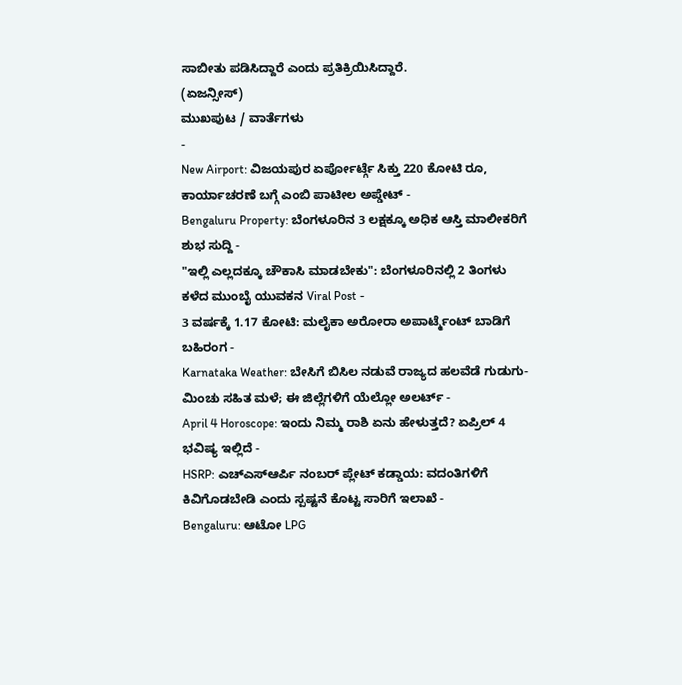ಸಾಬೀತು ಪಡಿಸಿದ್ದಾರೆ ಎಂದು ಪ್ರತಿಕ್ರಿಯಿಸಿದ್ದಾರೆ.
(ಏಜನ್ಸೀಸ್)
ಮುಖಪುಟ / ವಾರ್ತೆಗಳು
-
New Airport: ವಿಜಯಪುರ ಏರ್ಪೋರ್ಟ್ಗೆ ಸಿಕ್ತು 220 ಕೋಟಿ ರೂ, ಕಾರ್ಯಾಚರಣೆ ಬಗ್ಗೆ ಎಂಬಿ ಪಾಟೀಲ ಅಪ್ಡೇಟ್ -
Bengaluru Property: ಬೆಂಗಳೂರಿನ 3 ಲಕ್ಷಕ್ಕೂ ಅಧಿಕ ಆಸ್ತಿ ಮಾಲೀಕರಿಗೆ ಶುಭ ಸುದ್ದಿ -
"ಇಲ್ಲಿ ಎಲ್ಲದಕ್ಕೂ ಚೌಕಾಸಿ ಮಾಡಬೇಕು": ಬೆಂಗಳೂರಿನಲ್ಲಿ 2 ತಿಂಗಳು ಕಳೆದ ಮುಂಬೈ ಯುವಕನ Viral Post -
3 ವರ್ಷಕ್ಕೆ 1.17 ಕೋಟಿ: ಮಲೈಕಾ ಅರೋರಾ ಅಪಾರ್ಟ್ಮೆಂಟ್ ಬಾಡಿಗೆ ಬಹಿರಂಗ -
Karnataka Weather: ಬೇಸಿಗೆ ಬಿಸಿಲ ನಡುವೆ ರಾಜ್ಯದ ಹಲವೆಡೆ ಗುಡುಗು-ಮಿಂಚು ಸಹಿತ ಮಳೆ; ಈ ಜಿಲ್ಲೆಗಳಿಗೆ ಯೆಲ್ಲೋ ಅಲರ್ಟ್ -
April 4 Horoscope: ಇಂದು ನಿಮ್ಮ ರಾಶಿ ಏನು ಹೇಳುತ್ತದೆ? ಏಪ್ರಿಲ್ 4 ಭವಿಷ್ಯ ಇಲ್ಲಿದೆ -
HSRP: ಎಚ್ಎಸ್ಆರ್ಪಿ ನಂಬರ್ ಪ್ಲೇಟ್ ಕಡ್ಡಾಯ: ವದಂತಿಗಳಿಗೆ ಕಿವಿಗೊಡಬೇಡಿ ಎಂದು ಸ್ಪಷ್ಟನೆ ಕೊಟ್ಟ ಸಾರಿಗೆ ಇಲಾಖೆ -
Bengaluru: ಆಟೋ LPG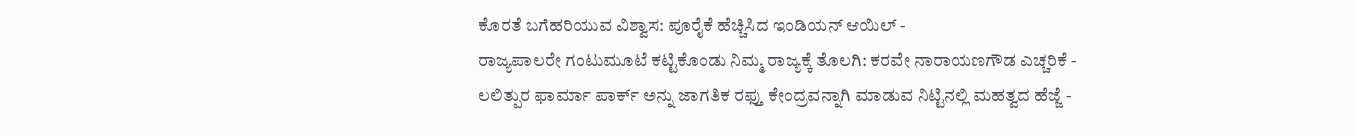ಕೊರತೆ ಬಗೆಹರಿಯುವ ವಿಶ್ವಾಸ: ಪೂರೈಕೆ ಹೆಚ್ಚಿಸಿದ ಇಂಡಿಯನ್ ಆಯಿಲ್ -
ರಾಜ್ಯಪಾಲರೇ ಗಂಟುಮೂಟೆ ಕಟ್ಟಿಕೊಂಡು ನಿಮ್ಮ ರಾಜ್ಯಕ್ಕೆ ತೊಲಗಿ: ಕರವೇ ನಾರಾಯಣಗೌಡ ಎಚ್ಚರಿಕೆ -
ಲಲಿತ್ಪುರ ಫಾರ್ಮಾ ಪಾರ್ಕ್ ಅನ್ನು ಜಾಗತಿಕ ರಫ್ತು ಕೇಂದ್ರವನ್ನಾಗಿ ಮಾಡುವ ನಿಟ್ಟಿನಲ್ಲಿ ಮಹತ್ವದ ಹೆಜ್ಜೆ -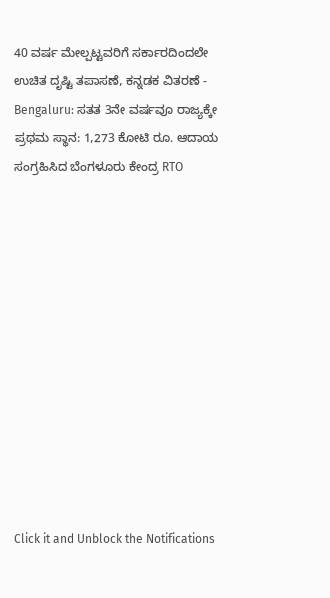40 ವರ್ಷ ಮೇಲ್ಪಟ್ಟವರಿಗೆ ಸರ್ಕಾರದಿಂದಲೇ ಉಚಿತ ದೃಷ್ಟಿ ತಪಾಸಣೆ, ಕನ್ನಡಕ ವಿತರಣೆ -
Bengaluru: ಸತತ 3ನೇ ವರ್ಷವೂ ರಾಜ್ಯಕ್ಕೇ ಪ್ರಥಮ ಸ್ಥಾನ: 1,273 ಕೋಟಿ ರೂ. ಆದಾಯ ಸಂಗ್ರಹಿಸಿದ ಬೆಂಗಳೂರು ಕೇಂದ್ರ RTO












Click it and Unblock the Notifications